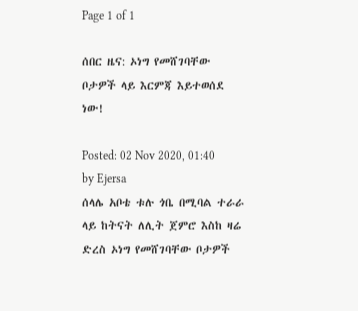Page 1 of 1

ሰበር ዜና: ኦነግ የመሸገባቸው ቦታዎች ላይ እርምጃ እይተወሰደ ነው!

Posted: 02 Nov 2020, 01:40
by Ejersa
ሰላሌ አቦቴ ቱሉ ጎቤ በሚባል ተራራ ላይ ከትናት ለሊት ጀምሮ እስከ ዛሬ ድረስ ኦነግ የመሸገባቸው ቦታዎች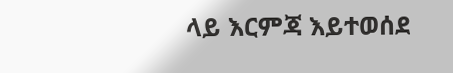ላይ እርምጃ እይተወሰደ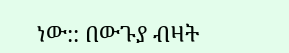ነው:: በውጉያ ብዛት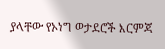ያላቸው የኦነግ ወታደሮች እርምጃ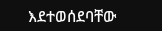እደተወሰደባቸው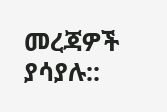መረጃዎች ያሳያሉ::